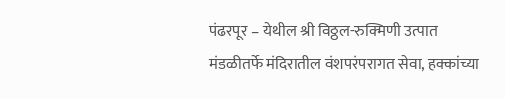पंढरपूर – येथील श्री विठ्ठल-रुक्मिणी उत्पात मंडळीतर्फे मंदिरातील वंशपरंपरागत सेवा, हक्कांच्या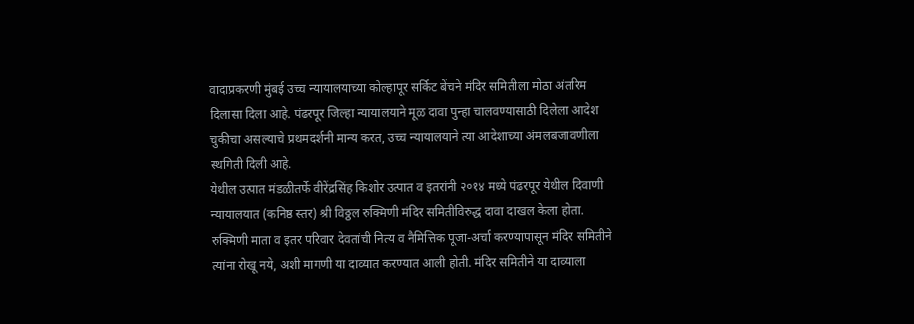वादाप्रकरणी मुंबई उच्च न्यायालयाच्या कोल्हापूर सर्किट बेंचने मंदिर समितीला मोठा अंतरिम दिलासा दिला आहे. पंढरपूर जिल्हा न्यायालयाने मूळ दावा पुन्हा चालवण्यासाठी दिलेला आदेश चुकीचा असल्याचे प्रथमदर्शनी मान्य करत, उच्च न्यायालयाने त्या आदेशाच्या अंमलबजावणीला स्थगिती दिली आहे.
येथील उत्पात मंडळीतर्फे वीरेंद्रसिंह किशोर उत्पात व इतरांनी २०१४ मध्ये पंढरपूर येथील दिवाणी न्यायालयात (कनिष्ठ स्तर) श्री विठ्ठल रुक्मिणी मंदिर समितीविरुद्ध दावा दाखल केला होता. रुक्मिणी माता व इतर परिवार देवतांची नित्य व नैमित्तिक पूजा-अर्चा करण्यापासून मंदिर समितीने त्यांना रोखू नये, अशी मागणी या दाव्यात करण्यात आली होती. मंदिर समितीने या दाव्याला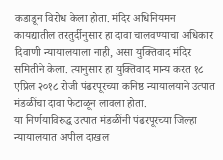कडाडून विरोध केला होता. मंदिर अधिनियमन कायद्यातील तरतुर्दीनुसार हा दावा चालवण्याचा अधिकार दिवाणी न्यायालयाला नाही, असा युक्तिवाद मंदिर समितीने केला. त्यानुसार हा युक्तिवाद मान्य करत १८ एप्रिल २०१८ रोजी पंढरपूरच्या कनिष्ठ न्यायालयाने उत्पात मंडळींचा दावा फेटाळून लावला होता.
या निर्णयाविरुद्ध उत्पात मंडळींनी पंढरपूरच्या जिल्हा न्यायालयात अपील दाखल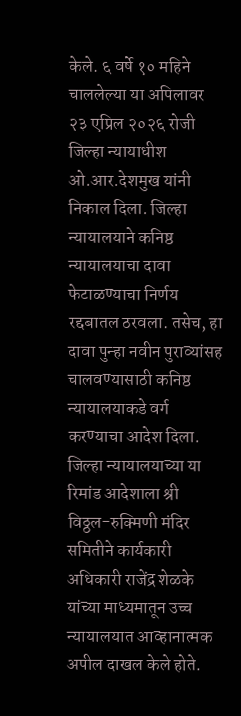केले. ६ वर्षे १० महिने चाललेल्या या अपिलावर २३ एप्रिल २०२६ रोजी जिल्हा न्यायाधीश ओ.आर.देशमुख यांनी निकाल दिला. जिल्हा न्यायालयाने कनिष्ठ न्यायालयाचा दावा फेटाळण्याचा निर्णय रद्दबातल ठरवला. तसेच, हा दावा पुन्हा नवीन पुराव्यांसह चालवण्यासाठी कनिष्ठ न्यायालयाकडे वर्ग करण्याचा आदेश दिला.
जिल्हा न्यायालयाच्या या रिमांड आदेशाला श्री विठ्ठल-रुक्मिणी मंदिर समितीने कार्यकारी अधिकारी राजेंद्र शेळके यांच्या माध्यमातून उच्च न्यायालयात आव्हानात्मक अपील दाखल केले होते.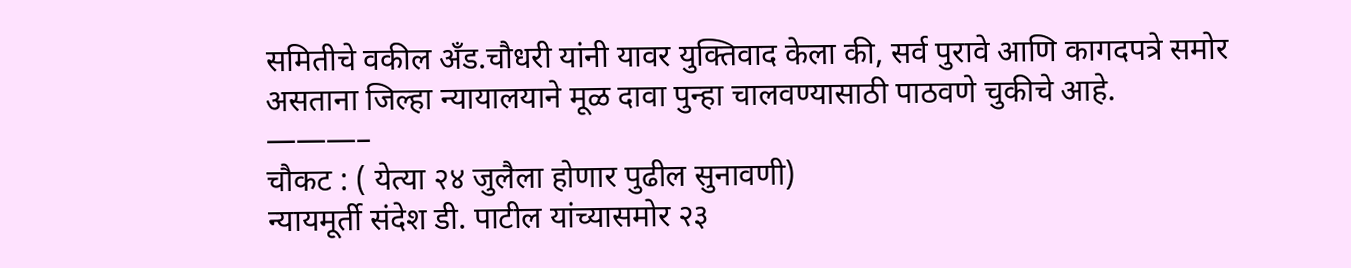समितीचे वकील अँड.चौधरी यांनी यावर युक्तिवाद केला की, सर्व पुरावे आणि कागदपत्रे समोर असताना जिल्हा न्यायालयाने मूळ दावा पुन्हा चालवण्यासाठी पाठवणे चुकीचे आहे.
———–
चौकट : ( येत्या २४ जुलैला होणार पुढील सुनावणी)
न्यायमूर्ती संदेश डी. पाटील यांच्यासमोर २३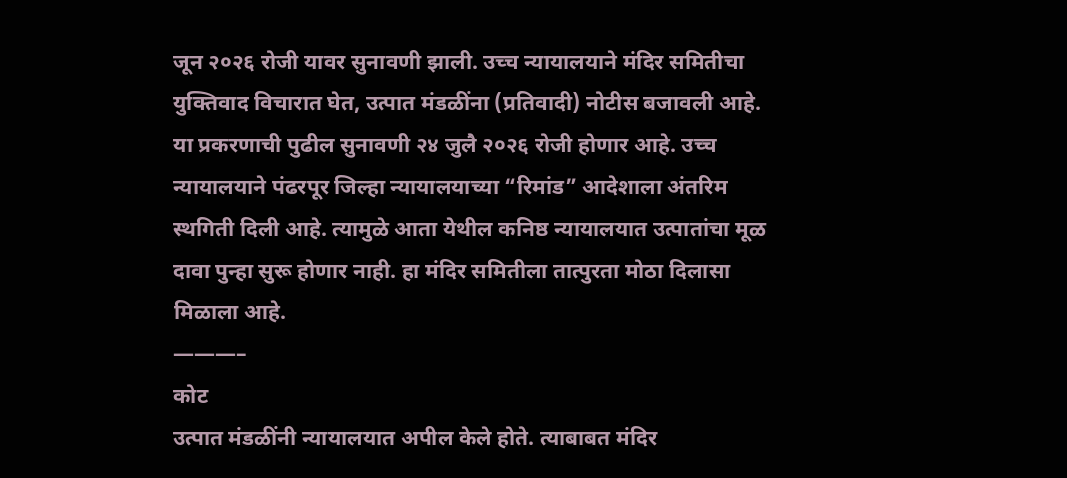जून २०२६ रोजी यावर सुनावणी झाली. उच्च न्यायालयाने मंदिर समितीचा युक्तिवाद विचारात घेत, उत्पात मंडळींना (प्रतिवादी) नोटीस बजावली आहे. या प्रकरणाची पुढील सुनावणी २४ जुलै २०२६ रोजी होणार आहे. उच्च न्यायालयाने पंढरपूर जिल्हा न्यायालयाच्या “रिमांड” आदेशाला अंतरिम स्थगिती दिली आहे. त्यामुळे आता येथील कनिष्ठ न्यायालयात उत्पातांचा मूळ दावा पुन्हा सुरू होणार नाही. हा मंदिर समितीला तात्पुरता मोठा दिलासा मिळाला आहे.
———–
कोट
उत्पात मंडळींनी न्यायालयात अपील केले होते. त्याबाबत मंदिर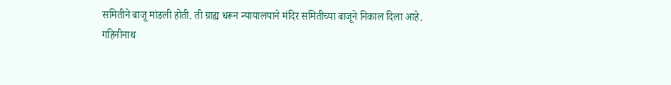समितीने बाजू मांडली होती. ती ग्राह्य धरून न्यायालयाने मंदिर समितीच्या बाजूने निकाल दिला आहे.
गहिनीनाथ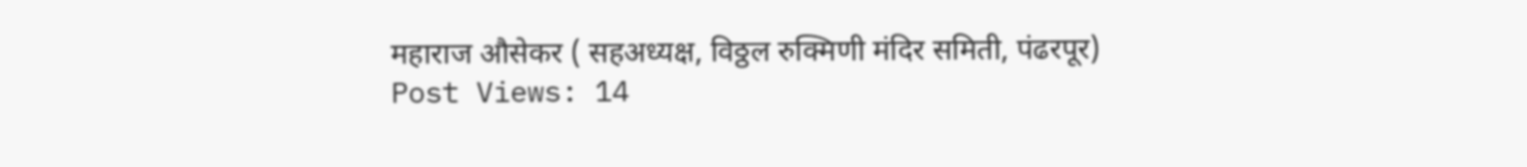महाराज औसेकर ( सहअध्यक्ष, विठ्ठल रुक्मिणी मंदिर समिती, पंढरपूर)
Post Views: 14